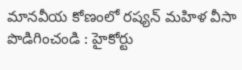మానవీయ కోణంలో రష్యన్ మహిళ వీసా పొడిగించండి : హైకోర్టు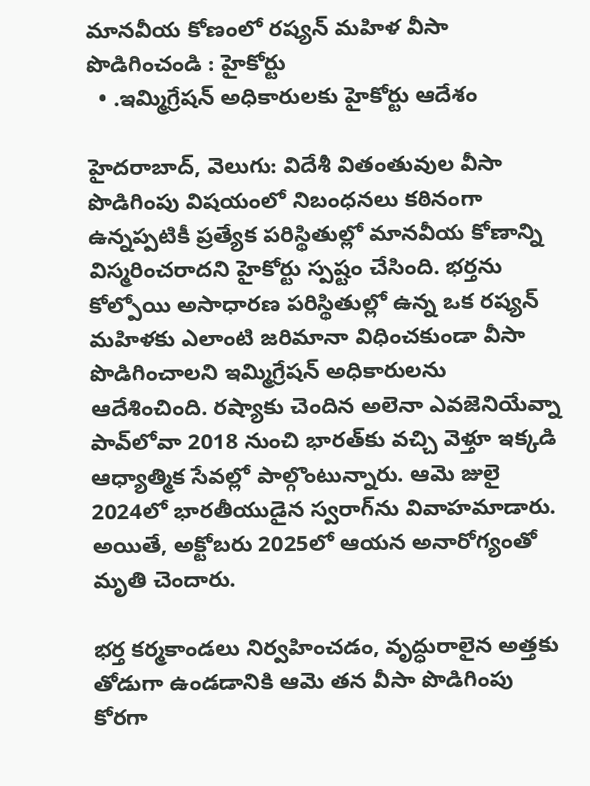మానవీయ కోణంలో రష్యన్ మహిళ వీసా పొడిగించండి : హైకోర్టు
  • .ఇమ్మిగ్రేషన్ అధికారులకు హైకోర్టు ఆదేశం

హైదరాబాద్, వెలుగు: విదేశీ వితంతువుల వీసా పొడిగింపు విషయంలో నిబంధనలు కఠినంగా ఉన్నప్పటికీ ప్రత్యేక పరిస్థితుల్లో మానవీయ కోణాన్ని విస్మరించరాదని హైకోర్టు స్పష్టం చేసింది. భర్తను కోల్పోయి అసాధారణ పరిస్థితుల్లో ఉన్న ఒక రష్యన్ మహిళకు ఎలాంటి జరిమానా విధించకుండా వీసా పొడిగించాలని ఇమ్మిగ్రేషన్ అధికారులను ఆదేశించింది. రష్యాకు చెందిన అలెనా ఎవజెనియేవ్నా పావ్‌‌లోవా 2018 నుంచి భారత్‌‌కు వచ్చి వెళ్తూ ఇక్కడి ఆధ్యాత్మిక సేవల్లో పాల్గొంటున్నారు. ఆమె జులై 2024లో భారతీయుడైన స్వరాగ్‌‌ను వివాహమాడారు. అయితే, అక్టోబరు 2025లో ఆయన అనారోగ్యంతో మృతి చెందారు.

భర్త కర్మకాండలు నిర్వహించడం, వృద్ధురాలైన అత్తకు తోడుగా ఉండడానికి ఆమె తన వీసా పొడిగింపు కోరగా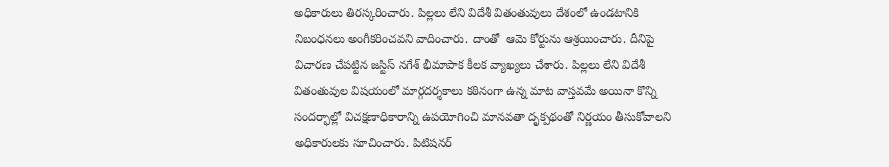అధికారులు తిరస్కరించారు. పిల్లలు లేని విదేశీ వితంతువులు దేశంలో ఉండటానికి నిబంధనలు అంగీకరించవని వాదించారు. దాంతో  ఆమె కోర్టును ఆశ్రయించారు. దీనిపై విచారణ చేపట్టిన జస్టిస్ నగేశ్ భీమాపాక కీలక వ్యాఖ్యలు చేశారు. పిల్లలు లేని విదేశీ వితంతువుల విషయంలో మార్గదర్శకాలు కఠినంగా ఉన్న మాట వాస్తవమే అయినా కొన్ని సందర్భాల్లో విచక్షణాధికారాన్ని ఉపయోగించి మానవతా దృక్పథంతో నిర్ణయం తీసుకోవాలని అధికారులకు సూచించారు. పిటిషనర్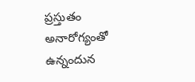ప్రస్తుతం అనారోగ్యంతో ఉన్నందున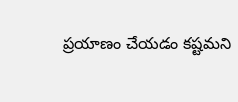ప్రయాణం చేయడం కష్టమని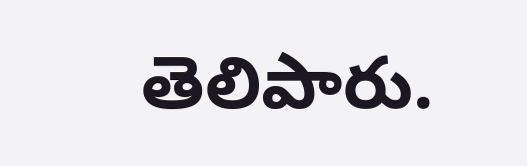తెలిపారు.